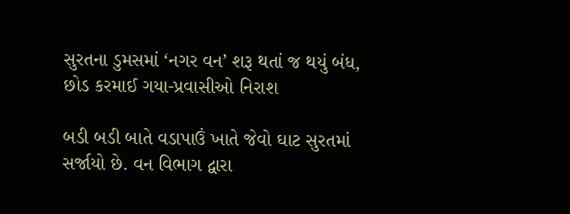સુરતના ડુમસમાં ‘નગર વન’ શરૂ થતાં જ થયું બંધ, છોડ કરમાઈ ગયા-પ્રવાસીઓ નિરાશ

બડી બડી બાતે વડાપાઉં ખાતે જેવો ઘાટ સુરતમાં સર્જાયો છે. વન વિભાગ દ્વારા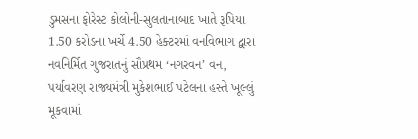ડુમસના ફોરેસ્ટ કોલોની-સુલતાનાબાદ ખાતે રૂપિયા 1.50 કરોડના ખર્ચે 4.50 હેક્ટરમાં વનવિભાગ દ્વારા નવનિર્મિત ગુજરાતનું સૌપ્રથમ ‘નગરવન’ વન, પર્યાવરણ રાજ્યમંત્રી મુકેશભાઈ પટેલના હસ્તે ખૂલ્લું મૂકવામાં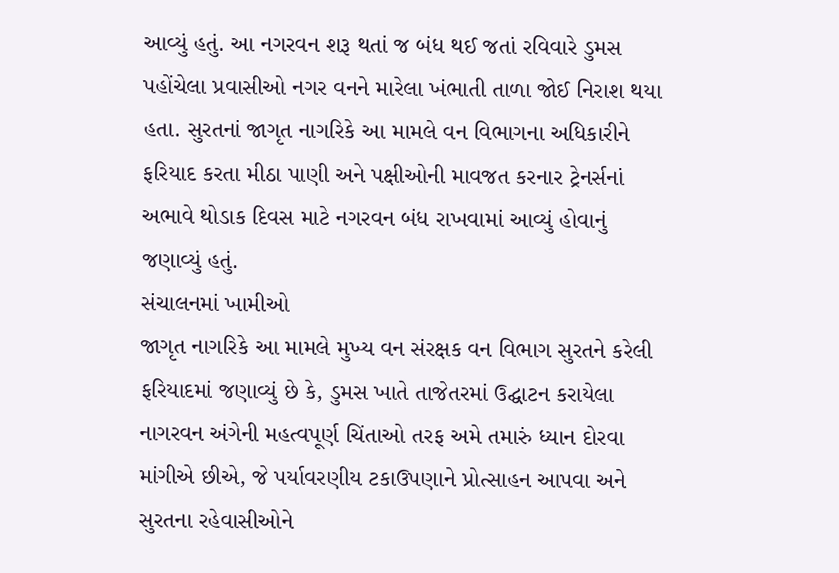આવ્યું હતું. આ નગરવન શરૂ થતાં જ બંધ થઈ જતાં રવિવારે ડુમસ પહોંચેલા પ્રવાસીઓ નગર વનને મારેલા ખંભાતી તાળા જોઈ નિરાશ થયા હતા. સુરતનાં જાગૃત નાગરિકે આ મામલે વન વિભાગના અધિકારીને ફરિયાદ કરતા મીઠા પાણી અને પક્ષીઓની માવજત કરનાર ટ્રેનર્સનાં અભાવે થોડાક દિવસ માટે નગરવન બંધ રાખવામાં આવ્યું હોવાનું જણાવ્યું હતું.
સંચાલનમાં ખામીઓ
જાગૃત નાગરિકે આ મામલે મુખ્ય વન સંરક્ષક વન વિભાગ સુરતને કરેલી ફરિયાદમાં જણાવ્યું છે કે, ડુમસ ખાતે તાજેતરમાં ઉદ્ઘાટન કરાયેલા નાગરવન અંગેની મહત્વપૂર્ણ ચિંતાઓ તરફ અમે તમારું ધ્યાન દોરવા માંગીએ છીએ, જે પર્યાવરણીય ટકાઉપણાને પ્રોત્સાહન આપવા અને સુરતના રહેવાસીઓને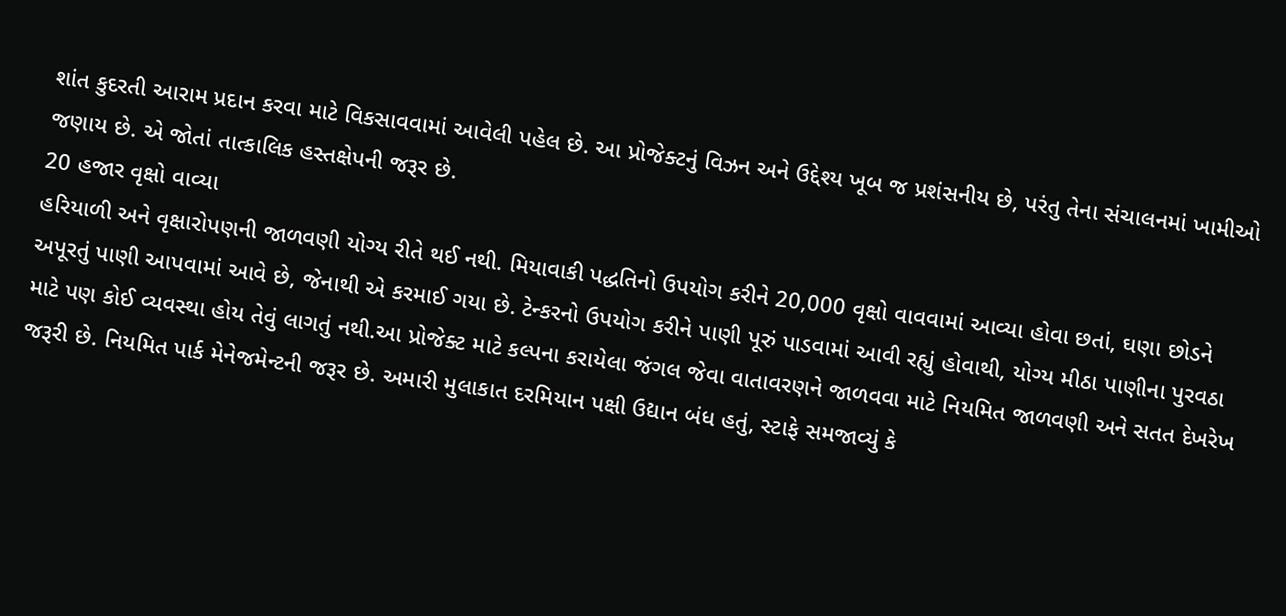શાંત કુદરતી આરામ પ્રદાન કરવા માટે વિકસાવવામાં આવેલી પહેલ છે. આ પ્રોજેક્ટનું વિઝન અને ઉદ્દેશ્ય ખૂબ જ પ્રશંસનીય છે, પરંતુ તેના સંચાલનમાં ખામીઓ જણાય છે. એ જોતાં તાત્કાલિક હસ્તક્ષેપની જરૂર છે.
20 હજાર વૃક્ષો વાવ્યા
હરિયાળી અને વૃક્ષારોપણની જાળવણી યોગ્ય રીતે થઈ નથી. મિયાવાકી પદ્ધતિનો ઉપયોગ કરીને 20,000 વૃક્ષો વાવવામાં આવ્યા હોવા છતાં, ઘણા છોડને અપૂરતું પાણી આપવામાં આવે છે, જેનાથી એ કરમાઈ ગયા છે. ટેન્કરનો ઉપયોગ કરીને પાણી પૂરું પાડવામાં આવી રહ્યું હોવાથી, યોગ્ય મીઠા પાણીના પુરવઠા માટે પણ કોઈ વ્યવસ્થા હોય તેવું લાગતું નથી.આ પ્રોજેક્ટ માટે કલ્પના કરાયેલા જંગલ જેવા વાતાવરણને જાળવવા માટે નિયમિત જાળવણી અને સતત દેખરેખ જરૂરી છે. નિયમિત પાર્ક મેનેજમેન્ટની જરૂર છે. અમારી મુલાકાત દરમિયાન પક્ષી ઉદ્યાન બંધ હતું, સ્ટાફે સમજાવ્યું કે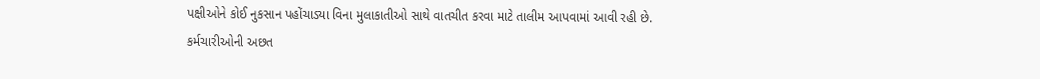પક્ષીઓને કોઈ નુકસાન પહોંચાડ્યા વિના મુલાકાતીઓ સાથે વાતચીત કરવા માટે તાલીમ આપવામાં આવી રહી છે.
કર્મચારીઓની અછત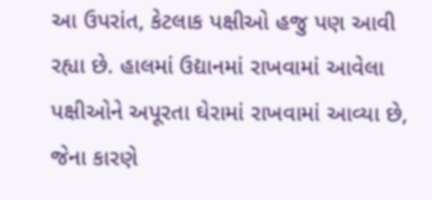આ ઉપરાંત, કેટલાક પક્ષીઓ હજુ પણ આવી રહ્યા છે. હાલમાં ઉદ્યાનમાં રાખવામાં આવેલા પક્ષીઓને અપૂરતા ઘેરામાં રાખવામાં આવ્યા છે, જેના કારણે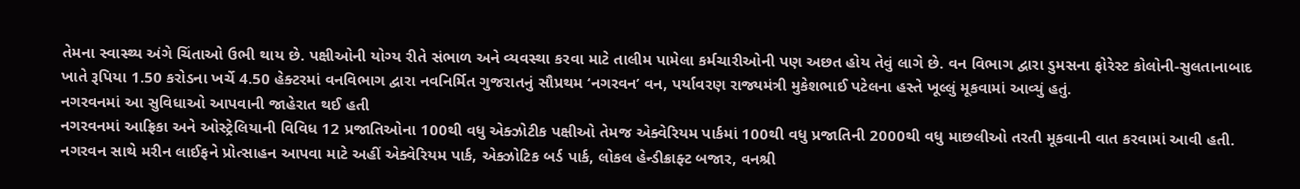તેમના સ્વાસ્થ્ય અંગે ચિંતાઓ ઉભી થાય છે. પક્ષીઓની યોગ્ય રીતે સંભાળ અને વ્યવસ્થા કરવા માટે તાલીમ પામેલા કર્મચારીઓની પણ અછત હોય તેવું લાગે છે. વન વિભાગ દ્વારા ડુમસના ફોરેસ્ટ કોલોની-સુલતાનાબાદ ખાતે રૂપિયા 1.50 કરોડના ખર્ચે 4.50 હેક્ટરમાં વનવિભાગ દ્વારા નવનિર્મિત ગુજરાતનું સૌપ્રથમ ‘નગરવન’ વન, પર્યાવરણ રાજ્યમંત્રી મુકેશભાઈ પટેલના હસ્તે ખૂલ્લું મૂકવામાં આવ્યું હતું.
નગરવનમાં આ સુવિધાઓ આપવાની જાહેરાત થઈ હતી
નગરવનમાં આફ્રિકા અને ઓસ્ટ્રેલિયાની વિવિધ 12 પ્રજાતિઓના 100થી વધુ એક્ઝોટીક પક્ષીઓ તેમજ એક્વેરિયમ પાર્કમાં 100થી વધુ પ્રજાતિની 2000થી વધુ માછલીઓ તરતી મૂકવાની વાત કરવામાં આવી હતી. નગરવન સાથે મરીન લાઈફને પ્રોત્સાહન આપવા માટે અહીં એક્વેરિયમ પાર્ક, એક્ઝોટિક બર્ડ પાર્ક, લોકલ હેન્ડીક્રાફ્ટ બજાર, વનશ્રી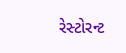રેસ્ટોરન્ટ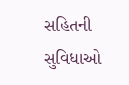સહિતની સુવિધાઓ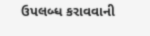ઉપલબ્ધ કરાવવાની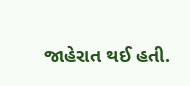જાહેરાત થઈ હતી.